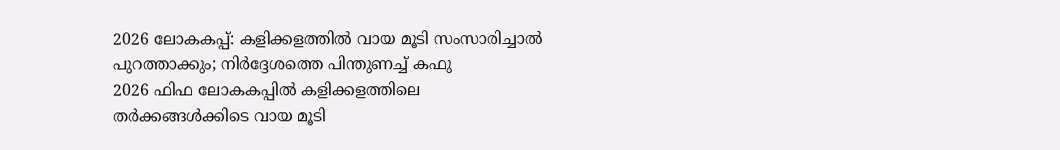2026 ലോകകപ്പ്: കളിക്കളത്തിൽ വായ മൂടി സംസാരിച്ചാൽ പുറത്താക്കും; നിർദ്ദേശത്തെ പിന്തുണച്ച് കഫു
2026 ഫിഫ ലോകകപ്പിൽ കളിക്കളത്തിലെ തർക്കങ്ങൾക്കിടെ വായ മൂടി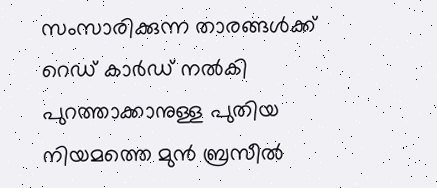സംസാരിക്കുന്ന താരങ്ങൾക്ക് റെഡ് കാർഡ് നൽകി പുറത്താക്കാനുള്ള പുതിയ നിയമത്തെ മുൻ ബ്രസീൽ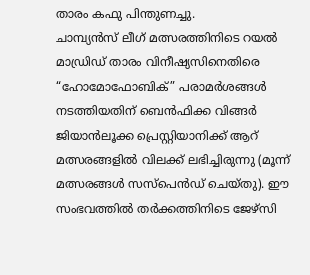താരം കഫു പിന്തുണച്ചു.
ചാമ്പ്യൻസ് ലീഗ് മത്സരത്തിനിടെ റയൽ മാഡ്രിഡ് താരം വിനീഷ്യസിനെതിരെ “ഹോമോഫോബിക്” പരാമർശങ്ങൾ നടത്തിയതിന് ബെൻഫിക്ക വിങ്ങർ ജിയാൻലൂക്ക പ്രെസ്റ്റിയാനിക്ക് ആറ് മത്സരങ്ങളിൽ വിലക്ക് ലഭിച്ചിരുന്നു (മൂന്ന് മത്സരങ്ങൾ സസ്പെൻഡ് ചെയ്തു). ഈ സംഭവത്തിൽ തർക്കത്തിനിടെ ജേഴ്സി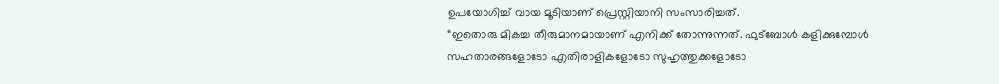ഉപയോഗിച്ച് വായ മൂടിയാണ് പ്രെസ്റ്റിയാനി സംസാരിച്ചത്.
“ഇതൊരു മികച്ച തീരുമാനമായാണ് എനിക്ക് തോന്നുന്നത്. ഫുട്ബോൾ കളിക്കുമ്പോൾ സഹതാരങ്ങളോടോ എതിരാളികളോടോ സുഹൃത്തുക്കളോടോ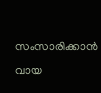സംസാരിക്കാൻ വായ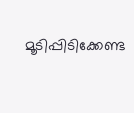മൂടിപ്പിടിക്കേണ്ട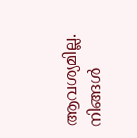ആവശ്യമില്ല. നിങ്ങൾ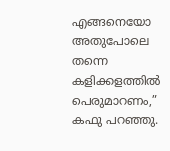എങ്ങനെയോ അതുപോലെ തന്നെ കളിക്കളത്തിൽ പെരുമാറണം,” കഫു പറഞ്ഞു.